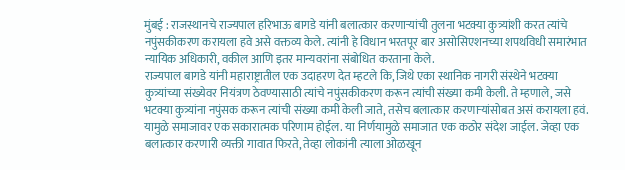मुंबई : राजस्थानचे राज्यपाल हरिभाऊ बागडे यांनी बलात्कार करणाऱ्यांची तुलना भटक्या कुत्र्यांशी करत त्यांचे नपुंसकीकरण करायला हवे असे वक्तव्य केले. त्यांनी हे विधान भरतपूर बार असोसिएशनच्या शपथविधी समारंभात न्यायिक अधिकारी, वकील आणि इतर मान्यवरांना संबोधित करताना केले.
राज्यपाल बागडे यांनी महाराष्ट्रातील एक उदाहरण देत म्हटले कि, जिथे एका स्थानिक नागरी संस्थेने भटक्या कुत्र्यांच्या संख्येवर नियंत्रण ठेवण्यासाठी त्यांचे नपुंसकीकरण करून त्यांची संख्या कमी केली. ते म्हणाले, जसे भटक्या कुत्र्यांना नपुंसक करून त्यांची संख्या कमी केली जाते, तसेच बलात्कार करणाऱ्यांसोबत असं करायला हवं. यामुळे समाजावर एक सकारात्मक परिणाम होईल. या निर्णयामुळे समाजात एक कठोर संदेश जाईल. जेव्हा एक बलात्कार करणारी व्यक्ती गावात फिरते, तेव्हा लोकांनी त्याला ओळखून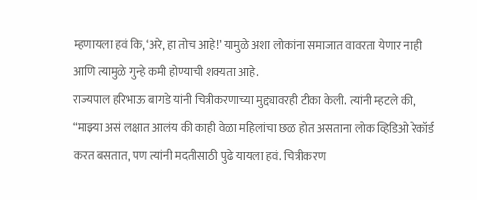म्हणायला हवं कि, ‘अरे, हा तोच आहे!’ यामुळे अशा लोकांना समाजात वावरता येणार नाही आणि त्यामुळे गुन्हे कमी होण्याची शक्यता आहे.
राज्यपाल हरिभाऊ बागडे यांनी चित्रीकरणाच्या मुद्द्यावरही टीका केली. त्यांनी म्हटले की, “माझ्या असं लक्षात आलंय की काही वेळा महिलांचा छळ होत असताना लोक व्हिडिओ रेकॉर्ड करत बसतात, पण त्यांनी मदतीसाठी पुढे यायला हवं. चित्रीकरण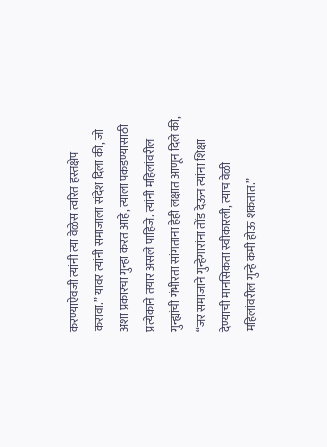करण्याऐवजी त्यांनी त्या वेळेस त्वरित हस्तक्षेप करावा.” यावर त्यांनी समाजाला संदेश दिला की, जो अशा प्रकारचा गुन्हा करत आहे, त्याला पकडण्यासाठी प्रत्येकाने तयार असले पाहिजे. त्यांनी महिलांवरील गुन्ह्यांची गंभीरता सांगताना हेही लक्षात आणून दिले की, “जर समाजाने गुन्हेगारांना तोंड देऊन त्यांना शिक्षा देण्याची मानसिकता स्वीकारली, त्याच वेळी महिलांवरील गुन्हे कमी होऊ शकतात.”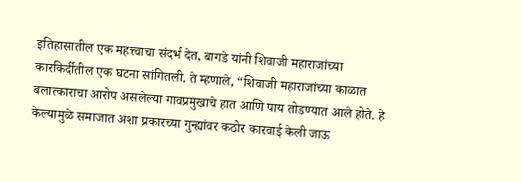इतिहासातील एक महत्त्वाचा संदर्भ देत, बागडे यांनी शिवाजी महाराजांच्या कारकिर्दीतील एक घटना सांगितली. ते म्हणाले, “शिवाजी महाराजांच्या काळात बलात्काराचा आरोप असलेल्या गावप्रमुखाचे हात आणि पाय तोडण्यात आले होते. हे केल्यामुळे समाजात अशा प्रकारच्या गुन्ह्यांवर कठोर कारवाई केली जाऊ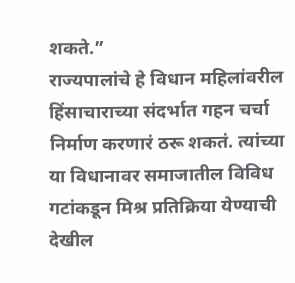शकते.”
राज्यपालांचे हे विधान महिलांवरील हिंसाचाराच्या संदर्भात गहन चर्चा निर्माण करणारं ठरू शकतं. त्यांच्या या विधानावर समाजातील विविध गटांकडून मिश्र प्रतिक्रिया येण्याची देखील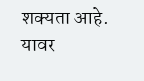शक्यता आहे. यावर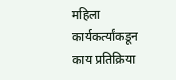महिला कार्यकर्त्यांकडून काय प्रतिक्रिया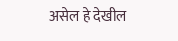असेल हे देखील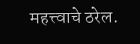महत्त्वाचे ठरेल.